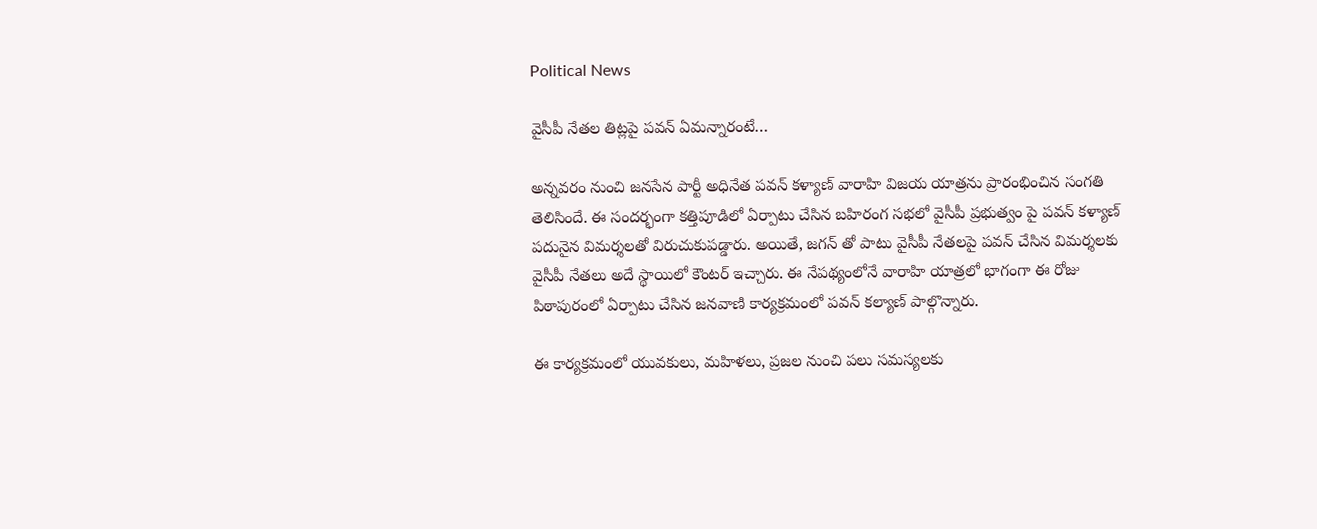Political News

వైసీపీ నేతల తిట్లపై పవన్ ఏమన్నారంటే…

అన్నవరం నుంచి జనసేన పార్టీ అధినేత పవన్ కళ్యాణ్ వారాహి విజయ యాత్రను ప్రారంభించిన సంగతి తెలిసిందే. ఈ సందర్భంగా కత్తిపూడిలో ఏర్పాటు చేసిన బహిరంగ సభలో వైసీపీ ప్రభుత్వం పై పవన్ కళ్యాణ్ పదునైన విమర్శలతో విరుచుకుపడ్డారు. అయితే, జగన్ తో పాటు వైసీపీ నేతలపై పవన్ చేసిన విమర్శలకు వైసీపీ నేతలు అదే స్థాయిలో కౌంటర్ ఇచ్చారు. ఈ నేపథ్యంలోనే వారాహి యాత్రలో భాగంగా ఈ రోజు పిఠాపురంలో ఏర్పాటు చేసిన జనవాణి కార్యక్రమంలో పవన్ కల్యాణ్ పాల్గొన్నారు.

ఈ కార్యక్రమంలో యువకులు, మహిళలు, ప్రజల నుంచి పలు సమస్యలకు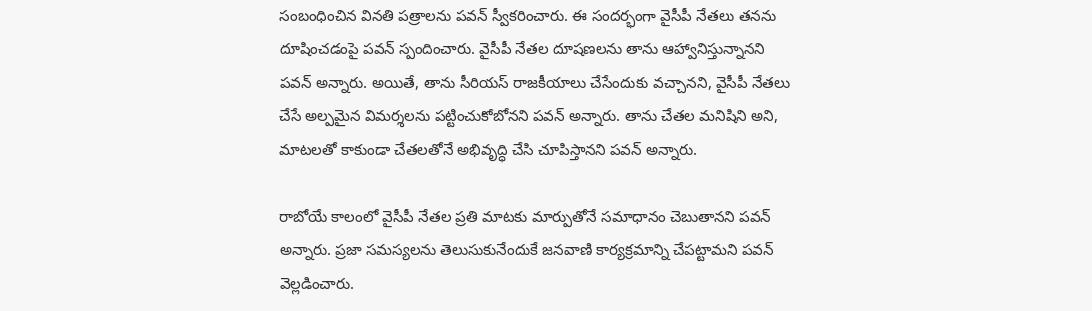సంబంధించిన వినతి పత్రాలను పవన్ స్వీకరించారు. ఈ సందర్భంగా వైసీపీ నేతలు తనను దూషించడంపై పవన్ స్పందించారు. వైసీపీ నేతల దూషణలను తాను ఆహ్వానిస్తున్నానని పవన్ అన్నారు. అయితే, తాను సీరియస్ రాజకీయాలు చేసేందుకు వచ్చానని, వైసీపీ నేతలు చేసే అల్పమైన విమర్శలను పట్టించుకోబోనని పవన్ అన్నారు. తాను చేతల మనిషిని అని, మాటలతో కాకుండా చేతలతోనే అభివృద్ధి చేసి చూపిస్తానని పవన్ అన్నారు.

రాబోయే కాలంలో వైసీపీ నేతల ప్రతి మాటకు మార్పుతోనే సమాధానం చెబుతానని పవన్ అన్నారు. ప్రజా సమస్యలను తెలుసుకునేందుకే జనవాణి కార్యక్రమాన్ని చేపట్టామని పవన్ వెల్లడించారు.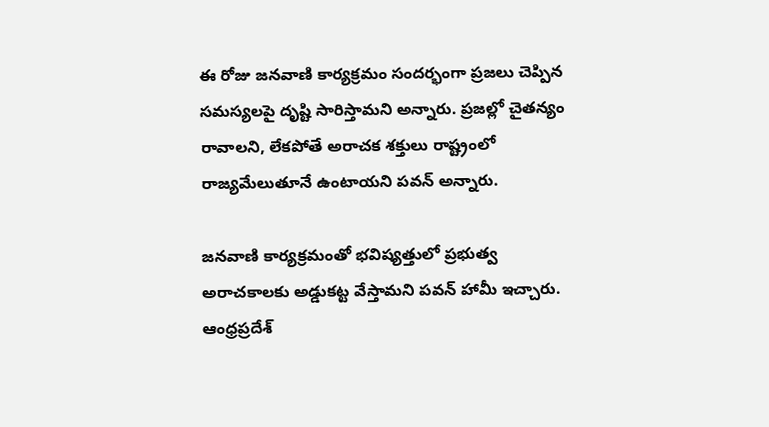ఈ రోజు జనవాణి కార్యక్రమం సందర్భంగా ప్రజలు చెప్పిన సమస్యలపై దృష్టి సారిస్తామని అన్నారు. ప్రజల్లో చైతన్యం రావాలని, లేకపోతే అరాచక శక్తులు రాష్ట్రంలో రాజ్యమేలుతూనే ఉంటాయని పవన్ అన్నారు.

జనవాణి కార్యక్రమంతో భవిష్యత్తులో ప్రభుత్వ అరాచకాలకు అడ్డుకట్ట వేస్తామని పవన్ హామీ ఇచ్చారు. ఆంధ్రప్రదేశ్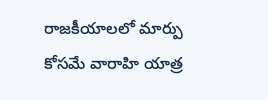రాజకీయాలలో మార్పు కోసమే వారాహి యాత్ర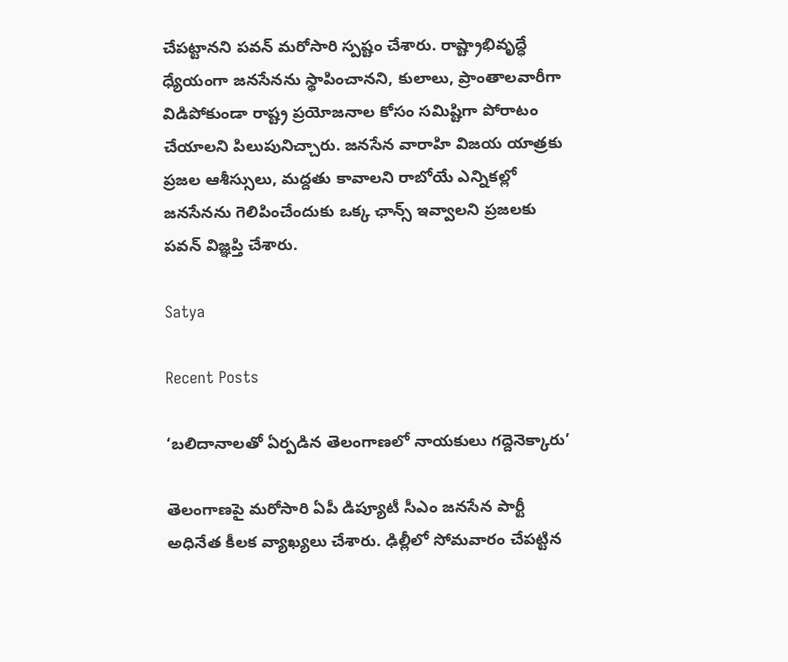చేపట్టానని పవన్ మరోసారి స్పష్టం చేశారు. రాష్ట్రాభివృద్ధే ధ్యేయంగా జనసేనను స్థాపించానని, కులాలు, ప్రాంతాలవారీగా విడిపోకుండా రాష్ట్ర ప్రయోజనాల కోసం సమిష్టిగా పోరాటం చేయాలని పిలుపునిచ్చారు. జనసేన వారాహి విజయ యాత్రకు ప్రజల ఆశీస్సులు, మద్దతు కావాలని రాబోయే ఎన్నికల్లో జనసేనను గెలిపించేందుకు ఒక్క ఛాన్స్ ఇవ్వాలని ప్రజలకు పవన్ విజ్ఞప్తి చేశారు.

Satya

Recent Posts

‘బ‌లిదానాల‌తో ఏర్ప‌డిన తెలంగాణ‌లో నాయ‌కులు గ‌ద్దెనెక్కారు’

తెలంగాణ‌పై మ‌రోసారి ఏపీ డిప్యూటీ సీఎం జ‌న‌సేన పార్టీ అధినేత కీల‌క వ్యాఖ్య‌లు చేశారు. ఢిల్లీలో సోమ‌వారం చేప‌ట్టిన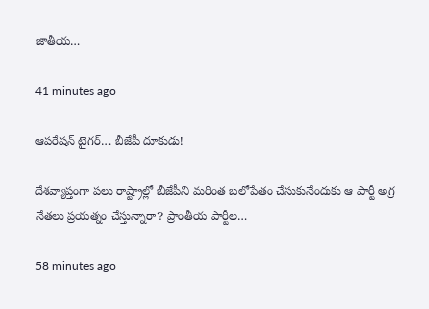జాతీయ…

41 minutes ago

ఆప‌రేష‌న్ టైగ‌ర్‌… బీజేపీ దూకుడు!

దేశ‌వ్యాప్తంగా ప‌లు రాష్ట్రాల్లో బీజేపీని మ‌రింత బ‌లోపేతం చేసుకునేందుకు ఆ పార్టీ అగ్ర నేత‌లు ప్రయత్నం చేస్తున్నారా? ప్రాంతీయ పార్టీల…

58 minutes ago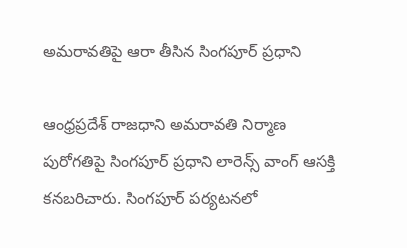అమరావతిపై ఆరా తీసిన సింగపూర్ ప్రధాని

ఆంధ్రప్రదేశ్ రాజధాని అమరావతి నిర్మాణ పురోగతిపై సింగపూర్ ప్రధాని లారెన్స్ వాంగ్‌ ఆసక్తి కనబరిచారు. సింగపూర్ పర్యటనలో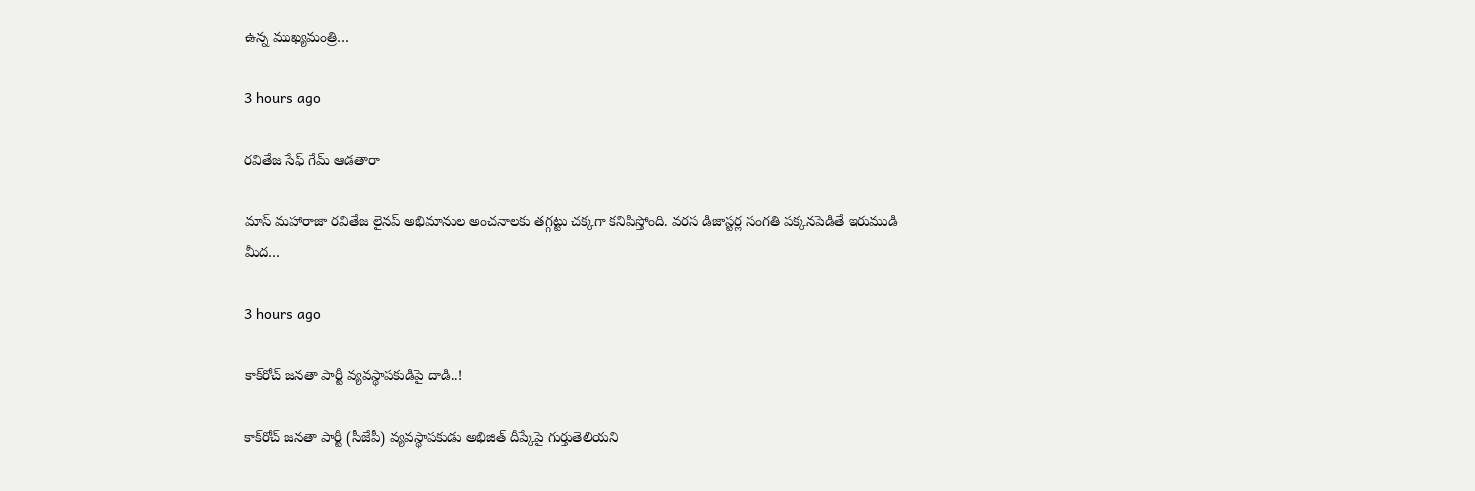ఉన్న ముఖ్యమంత్రి…

3 hours ago

రవితేజ సేఫ్ గేమ్ ఆడతారా

మాస్ మహారాజా రవితేజ లైనప్ అభిమానుల అంచనాలకు తగ్గట్టు చక్కగా కనిపిస్తోంది. వరస డిజాస్టర్ల సంగతి పక్కనపెడితే ఇరుముడి మీద…

3 hours ago

కాక్‌రోచ్ జనతా పార్టీ వ్యవస్థాపకుడిపై దాడి..!

కాక్‌రోచ్ జనతా పార్టీ (సీజేపీ) వ్యవస్థాపకుడు అభిజిత్ దీప్కేపై గుర్తుతెలియని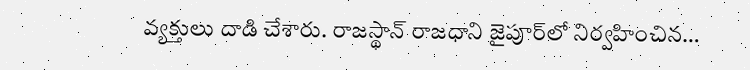వ్యక్తులు దాడి చేశారు. రాజస్థాన్ రాజధాని జైపూర్‌లో నిర్వహించిన…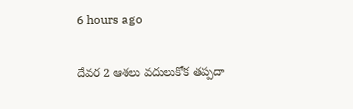6 hours ago

దేవర 2 ఆశలు వదులుకోక తప్పదా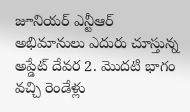జూనియర్ ఎన్టీఆర్ అభిమానులు ఎదురు చూస్తున్న అప్డేట్ దేవర 2. మొదటి భాగం వచ్చి రెండేళ్లు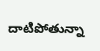దాటిపోతున్నా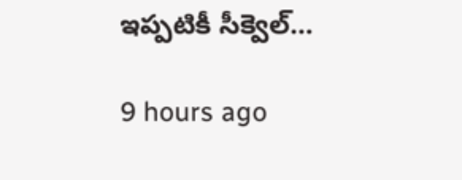ఇప్పటికీ సీక్వెల్…

9 hours ago